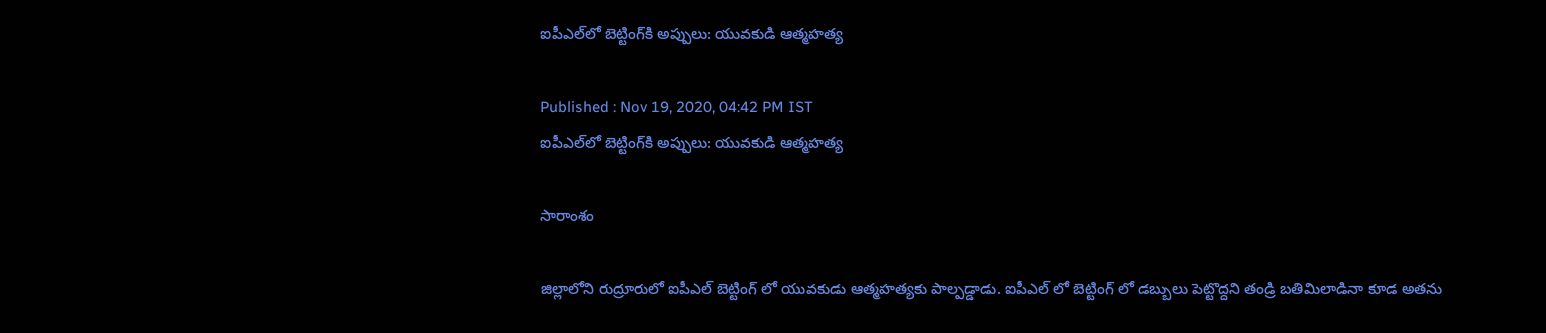ఐపీఎల్‌లో బెట్టింగ్‌కి అప్పులు: యువకుడి ఆత్మహత్య

Published : Nov 19, 2020, 04:42 PM IST
ఐపీఎల్‌లో బెట్టింగ్‌కి అప్పులు: యువకుడి ఆత్మహత్య

సారాంశం

జిల్లాలోని రుద్రూరులో ఐపీఎల్ బెట్టింగ్ లో యువకుడు ఆత్మహత్యకు పాల్పడ్డాడు. ఐపీఎల్ లో బెట్టింగ్ లో డబ్బులు పెట్టొద్దని తండ్రి బతిమిలాడినా కూడ అతను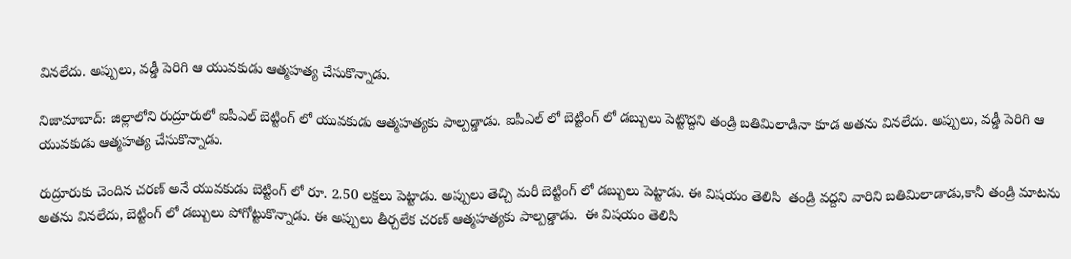వినలేదు. అప్పులు, వడ్డీ పెరిగి ఆ యువకుడు ఆత్మహత్య చేసుకొన్నాడు.

నిజామాబాద్: జిల్లాలోని రుద్రూరులో ఐపీఎల్ బెట్టింగ్ లో యువకుడు ఆత్మహత్యకు పాల్పడ్డాడు. ఐపీఎల్ లో బెట్టింగ్ లో డబ్బులు పెట్టొద్దని తండ్రి బతిమిలాడినా కూడ అతను వినలేదు. అప్పులు, వడ్డీ పెరిగి ఆ యువకుడు ఆత్మహత్య చేసుకొన్నాడు.

రుద్రూరుకు చెందిన చరణ్ అనే యువకుడు బెట్టింగ్ లో రూ. 2.50 లక్షలు పెట్టాడు. అప్పులు తెచ్చి మరీ బెట్టింగ్ లో డబ్బులు పెట్టాడు. ఈ విషయం తెలిసి  తండ్రి వద్దని వారిని బతిమిలాడాడు,కానీ తండ్రి మాటను అతను వినలేదు, బెట్టింగ్ లో డబ్బులు పోగోట్టుకొన్నాడు. ఈ అప్పులు తీర్చలేక చరణ్ ఆత్మహత్యకు పాల్పడ్డాడు.  ఈ విషయం తెలిసి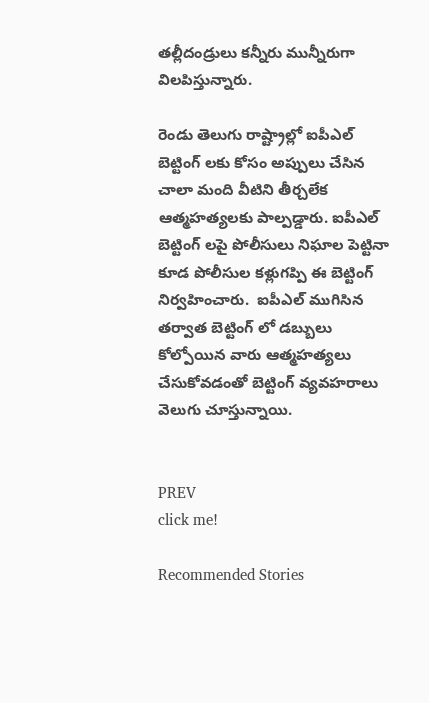తల్లీదండ్రులు కన్నీరు మున్నీరుగా విలపిస్తున్నారు.

రెండు తెలుగు రాష్ట్రాల్లో ఐపీఎల్ బెట్టింగ్ లకు కోసం అప్పులు చేసిన చాలా మంది వీటిని తీర్చలేక ఆత్మహత్యలకు పాల్పడ్డారు. ఐపీఎల్ బెట్టింగ్ లపై పోలీసులు నిఘాల పెట్టినా కూడ పోలీసుల కళ్లుగప్పి ఈ బెట్టింగ్ నిర్వహించారు.  ఐపీఎల్ ముగిసిన తర్వాత బెట్టింగ్ లో డబ్బులు కోల్పోయిన వారు ఆత్మహత్యలు చేసుకోవడంతో బెట్టింగ్ వ్యవహరాలు వెలుగు చూస్తున్నాయి.


PREV
click me!

Recommended Stories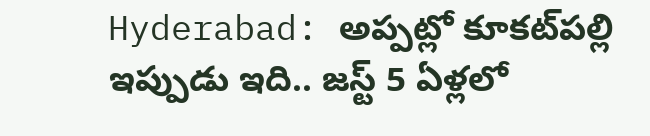Hyderabad: అప్ప‌ట్లో కూక‌ట్‌ప‌ల్లి ఇప్పుడు ఇది.. జ‌స్ట్ 5 ఏళ్ల‌లో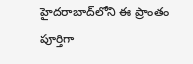హైద‌రాబాద్‌లోని ఈ ప్రాంతం పూర్తిగా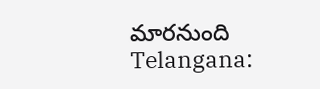మార‌నుంది
Telangana: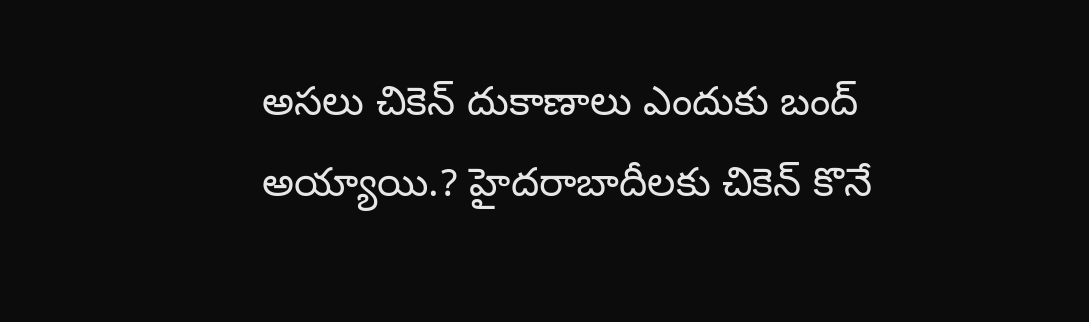అస‌లు చికెన్ దుకాణాలు ఎందుకు బంద్ అయ్యాయి.? హైద‌రాబాదీల‌కు చికెన్ కొనే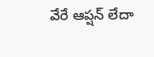వేరే ఆప్ష‌న్ లేదా